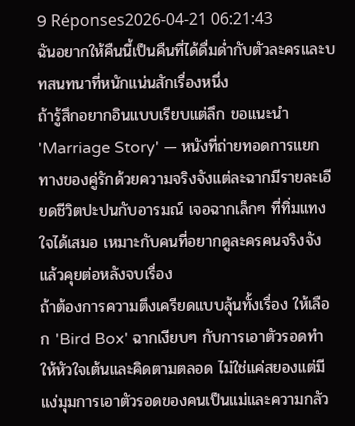9 Réponses2026-04-21 06:21:43
ฉันอยากให้คืนนี้เป็นคืนที่ได้ดื่มด่ำกับตัวละครและบทสนทนาที่หนักแน่นสักเรื่องหนึ่ง
ถ้ารู้สึกอยากอินแบบเรียบแต่ลึก ขอแนะนำ 'Marriage Story' — หนังที่ถ่ายทอดการแยกทางของคู่รักด้วยความจริงจังแต่ละฉากมีรายละเอียดชีวิตปะปนกับอารมณ์ เจอฉากเล็กๆ ที่ทิ่มแทงใจได้เสมอ เหมาะกับคนที่อยากดูละครคนจริงจังแล้วคุยต่อหลังจบเรื่อง
ถ้าต้องการความตึงเครียดแบบลุ้นทั้งเรื่อง ให้เลือก 'Bird Box' ฉากเงียบๆ กับการเอาตัวรอดทำให้หัวใจเต้นและคิดตามตลอด ไม่ใช่แค่สยองแต่มีแง่มุมการเอาตัวรอดของคนเป็นแม่และความกลัว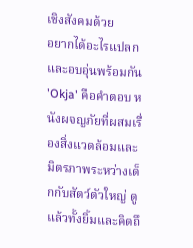เชิงสังคมด้วย
อยากได้อะไรแปลกและอบอุ่นพร้อมกัน 'Okja' คือคำตอบ หนังผจญภัยที่ผสมเรื่องสิ่งแวดล้อมและมิตรภาพระหว่างเด็กกับสัตว์ตัวใหญ่ ดูแล้วทั้งยิ้มและคิดถึ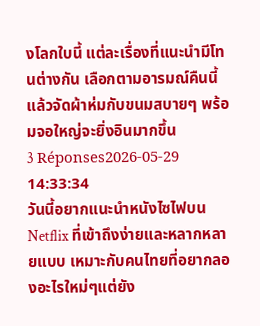งโลกใบนี้ แต่ละเรื่องที่แนะนำมีโทนต่างกัน เลือกตามอารมณ์คืนนี้แล้วจัดผ้าห่มกับขนมสบายๆ พร้อมจอใหญ่จะยิ่งอินมากขึ้น
3 Réponses2026-05-29 14:33:34
วันนี้อยากแนะนำหนังไซไฟบน Netflix ที่เข้าถึงง่ายและหลากหลายแบบ เหมาะกับคนไทยที่อยากลองอะไรใหม่ๆแต่ยัง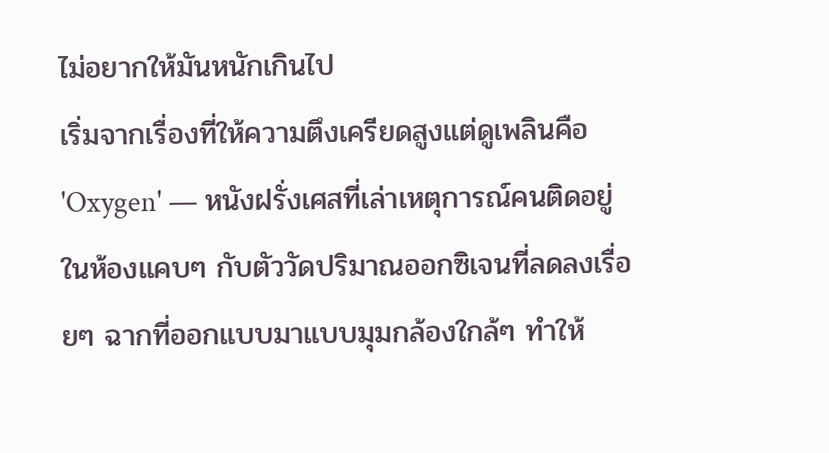ไม่อยากให้มันหนักเกินไป
เริ่มจากเรื่องที่ให้ความตึงเครียดสูงแต่ดูเพลินคือ 'Oxygen' — หนังฝรั่งเศสที่เล่าเหตุการณ์คนติดอยู่ในห้องแคบๆ กับตัววัดปริมาณออกซิเจนที่ลดลงเรื่อยๆ ฉากที่ออกแบบมาแบบมุมกล้องใกล้ๆ ทำให้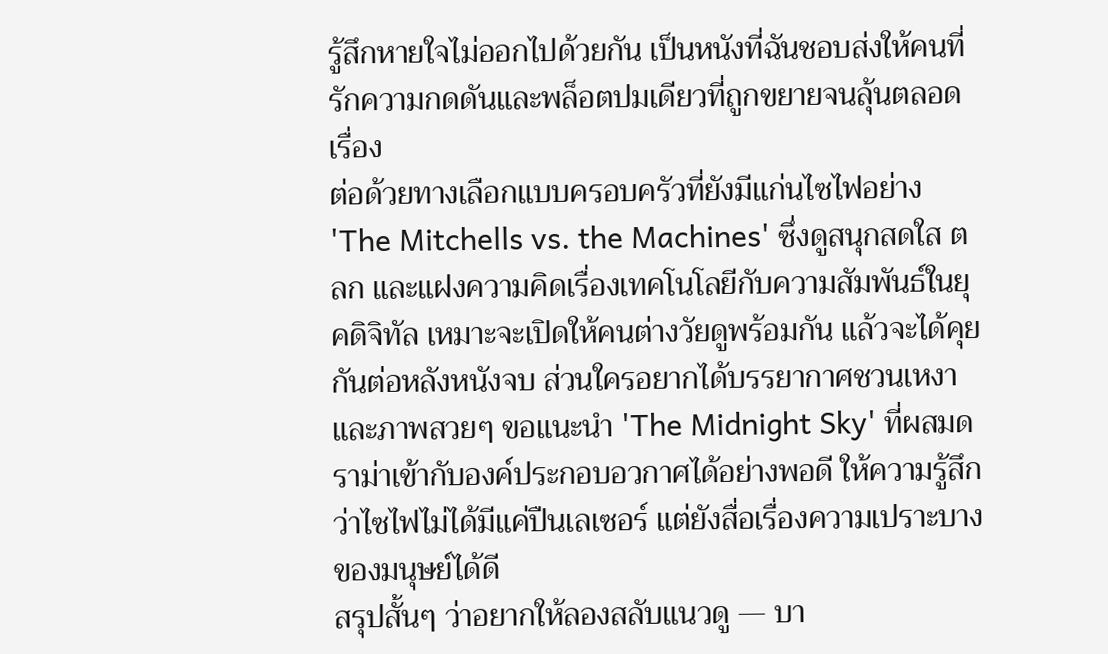รู้สึกหายใจไม่ออกไปด้วยกัน เป็นหนังที่ฉันชอบส่งให้คนที่รักความกดดันและพล็อตปมเดียวที่ถูกขยายจนลุ้นตลอดเรื่อง
ต่อด้วยทางเลือกแบบครอบครัวที่ยังมีแก่นไซไฟอย่าง 'The Mitchells vs. the Machines' ซึ่งดูสนุกสดใส ตลก และแฝงความคิดเรื่องเทคโนโลยีกับความสัมพันธ์ในยุคดิจิทัล เหมาะจะเปิดให้คนต่างวัยดูพร้อมกัน แล้วจะได้คุยกันต่อหลังหนังจบ ส่วนใครอยากได้บรรยากาศชวนเหงาและภาพสวยๆ ขอแนะนำ 'The Midnight Sky' ที่ผสมดราม่าเข้ากับองค์ประกอบอวกาศได้อย่างพอดี ให้ความรู้สึกว่าไซไฟไม่ได้มีแค่ปืนเลเซอร์ แต่ยังสื่อเรื่องความเปราะบางของมนุษย์ได้ดี
สรุปสั้นๆ ว่าอยากให้ลองสลับแนวดู — บา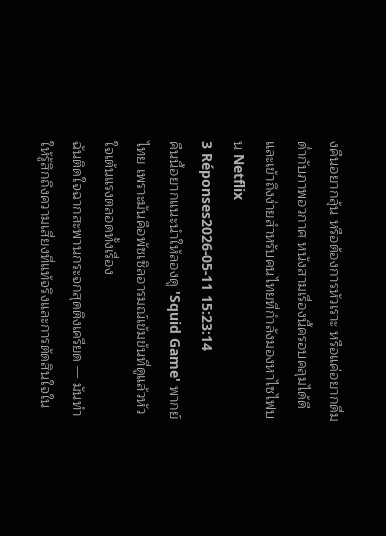งคืนอยากลุ้น หรือต้องการหัวเราะ หรือแค่อยากดื่มด่ำกับภาพอวกาศ หนังสามเรื่องนี้ครอบคลุมได้ดีและเข้าถึงง่ายสำหรับคนไทยที่กำลังมองหาไซไฟบน Netflix
3 Réponses2026-05-11 15:23:14
คืนนี้อยากแนะนำให้ลองดู 'Squid Game' พากย์ไทย เพราะมันคือพัซเซิลอารมณ์เข้มข้นที่ดูแล้วหัวใจเต้นแรงตลอดทั้งเรื่อง
ฉันติดใจฉากสะพานกระจกสุดตึงเครียด — มันทำให้รู้สึกถึงความเสี่ยงที่แท้จริงและการตัดสินใจใน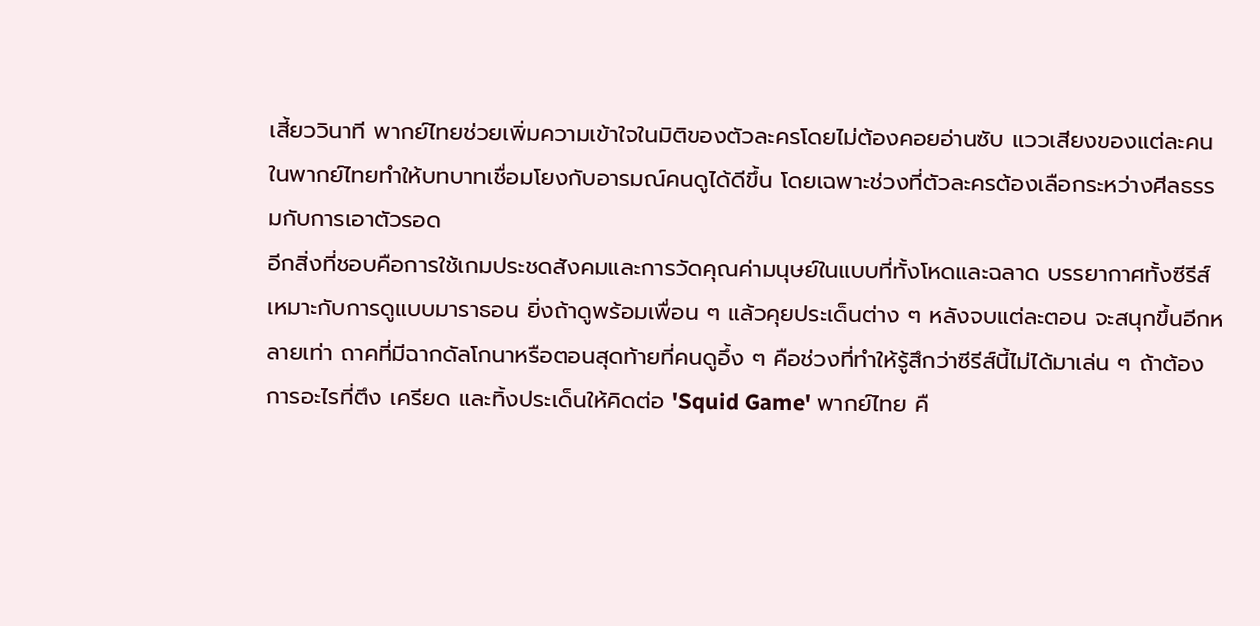เสี้ยววินาที พากย์ไทยช่วยเพิ่มความเข้าใจในมิติของตัวละครโดยไม่ต้องคอยอ่านซับ แววเสียงของแต่ละคนในพากย์ไทยทำให้บทบาทเชื่อมโยงกับอารมณ์คนดูได้ดีขึ้น โดยเฉพาะช่วงที่ตัวละครต้องเลือกระหว่างศีลธรรมกับการเอาตัวรอด
อีกสิ่งที่ชอบคือการใช้เกมประชดสังคมและการวัดคุณค่ามนุษย์ในแบบที่ทั้งโหดและฉลาด บรรยากาศทั้งซีรีส์เหมาะกับการดูแบบมาราธอน ยิ่งถ้าดูพร้อมเพื่อน ๆ แล้วคุยประเด็นต่าง ๆ หลังจบแต่ละตอน จะสนุกขึ้นอีกหลายเท่า ถาคที่มีฉากดัลโกนาหรือตอนสุดท้ายที่คนดูอึ้ง ๆ คือช่วงที่ทำให้รู้สึกว่าซีรีส์นี้ไม่ได้มาเล่น ๆ ถ้าต้องการอะไรที่ตึง เครียด และทิ้งประเด็นให้คิดต่อ 'Squid Game' พากย์ไทย คื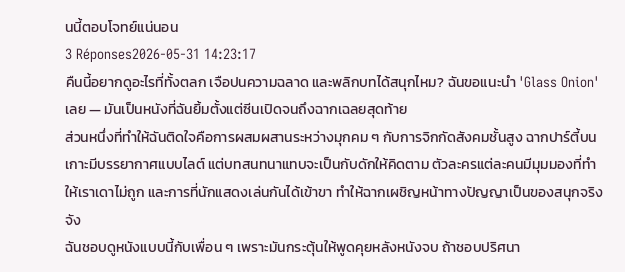นนี้ตอบโจทย์แน่นอน
3 Réponses2026-05-31 14:23:17
คืนนี้อยากดูอะไรที่ทั้งตลก เจือปนความฉลาด และพลิกบทได้สนุกไหม? ฉันขอแนะนำ 'Glass Onion' เลย — มันเป็นหนังที่ฉันยิ้มตั้งแต่ซีนเปิดจนถึงฉากเฉลยสุดท้าย
ส่วนหนึ่งที่ทำให้ฉันติดใจคือการผสมผสานระหว่างมุกคม ๆ กับการจิกกัดสังคมชั้นสูง ฉากปาร์ตี้บนเกาะมีบรรยากาศแบบไลต์ แต่บทสนทนาแทบจะเป็นกับดักให้คิดตาม ตัวละครแต่ละคนมีมุมมองที่ทำให้เราเดาไม่ถูก และการที่นักแสดงเล่นกันได้เข้าขา ทำให้ฉากเผชิญหน้าทางปัญญาเป็นของสนุกจริงจัง
ฉันชอบดูหนังแบบนี้กับเพื่อน ๆ เพราะมันกระตุ้นให้พูดคุยหลังหนังจบ ถ้าชอบปริศนา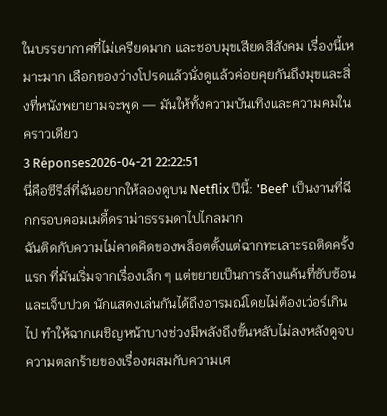ในบรรยากาศที่ไม่เครียดมาก และชอบมุขเสียดสีสังคม เรื่องนี้เหมาะมาก เลือกของว่างโปรดแล้วนั่งดูแล้วค่อยคุยกันถึงมุขและสิ่งที่หนังพยายามจะพูด — มันให้ทั้งความบันเทิงและความคมในคราวเดียว
3 Réponses2026-04-21 22:22:51
นี่คือซีรีส์ที่ฉันอยากให้ลองดูบน Netflix ปีนี้: 'Beef' เป็นงานที่ฉีกกรอบคอมเมดี้ดราม่าธรรมดาไปไกลมาก
ฉันติดกับความไม่คาดคิดของพล็อตตั้งแต่ฉากทะเลาะรถติดครั้งแรก ที่มันเริ่มจากเรื่องเล็ก ๆ แต่ขยายเป็นการล้างแค้นที่ซับซ้อนและเจ็บปวด นักแสดงเล่นกันได้ถึงอารมณ์โดยไม่ต้องเว่อร์เกินไป ทำให้ฉากเผชิญหน้าบางช่วงมีพลังถึงขั้นหลับไม่ลงหลังดูจบ ความตลกร้ายของเรื่องผสมกับความเศ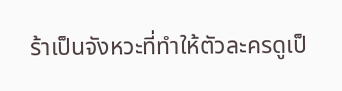ร้าเป็นจังหวะที่ทำให้ตัวละครดูเป็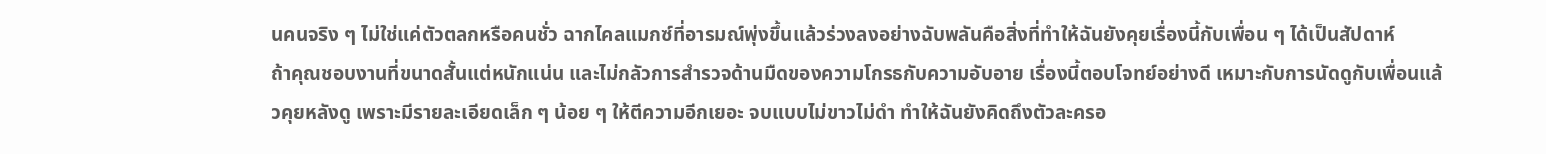นคนจริง ๆ ไม่ใช่แค่ตัวตลกหรือคนชั่ว ฉากไคลแมกซ์ที่อารมณ์พุ่งขึ้นแล้วร่วงลงอย่างฉับพลันคือสิ่งที่ทำให้ฉันยังคุยเรื่องนี้กับเพื่อน ๆ ได้เป็นสัปดาห์
ถ้าคุณชอบงานที่ขนาดสั้นแต่หนักแน่น และไม่กลัวการสำรวจด้านมืดของความโกรธกับความอับอาย เรื่องนี้ตอบโจทย์อย่างดี เหมาะกับการนัดดูกับเพื่อนแล้วคุยหลังดู เพราะมีรายละเอียดเล็ก ๆ น้อย ๆ ให้ตีความอีกเยอะ จบแบบไม่ขาวไม่ดำ ทำให้ฉันยังคิดถึงตัวละครอ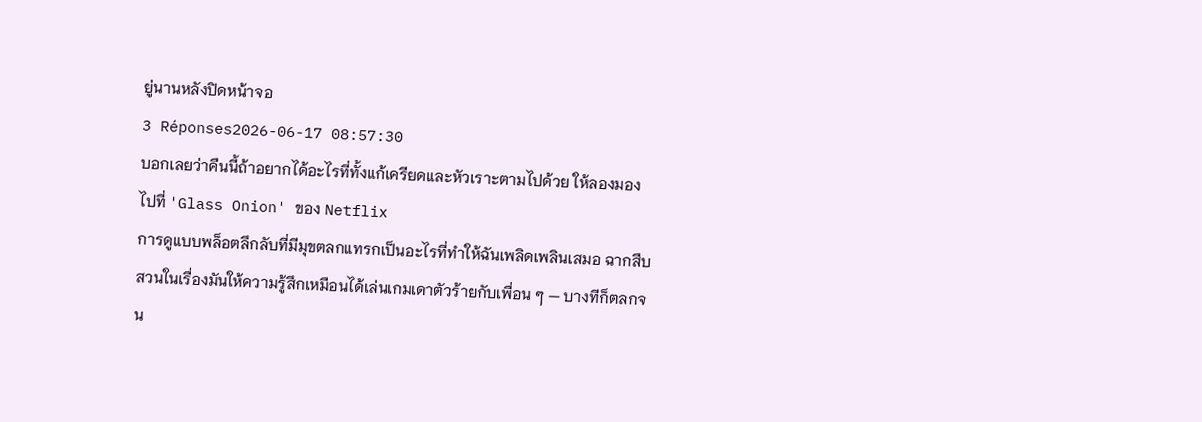ยู่นานหลังปิดหน้าจอ
3 Réponses2026-06-17 08:57:30
บอกเลยว่าคืนนี้ถ้าอยากได้อะไรที่ทั้งแก้เครียดและหัวเราะตามไปด้วย ให้ลองมองไปที่ 'Glass Onion' ของ Netflix
การดูแบบพล็อตลึกลับที่มีมุขตลกแทรกเป็นอะไรที่ทำให้ฉันเพลิดเพลินเสมอ ฉากสืบสวนในเรื่องมันให้ความรู้สึกเหมือนได้เล่นเกมเดาตัวร้ายกับเพื่อน ๆ — บางทีก็ตลกจน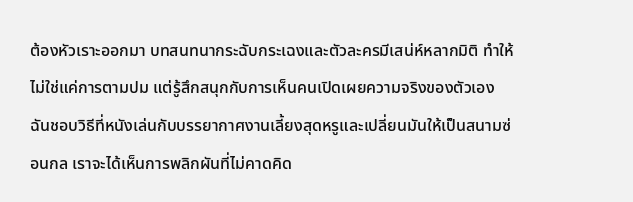ต้องหัวเราะออกมา บทสนทนากระฉับกระเฉงและตัวละครมีเสน่ห์หลากมิติ ทำให้ไม่ใช่แค่การตามปม แต่รู้สึกสนุกกับการเห็นคนเปิดเผยความจริงของตัวเอง
ฉันชอบวิธีที่หนังเล่นกับบรรยากาศงานเลี้ยงสุดหรูและเปลี่ยนมันให้เป็นสนามซ่อนกล เราจะได้เห็นการพลิกผันที่ไม่คาดคิด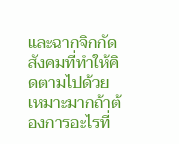และฉากจิกกัดสังคมที่ทำให้คิดตามไปด้วย เหมาะมากถ้าต้องการอะไรที่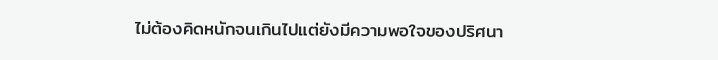ไม่ต้องคิดหนักจนเกินไปแต่ยังมีความพอใจของปริศนา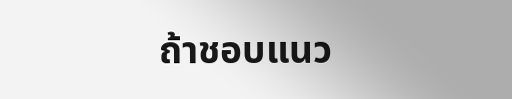ถ้าชอบแนว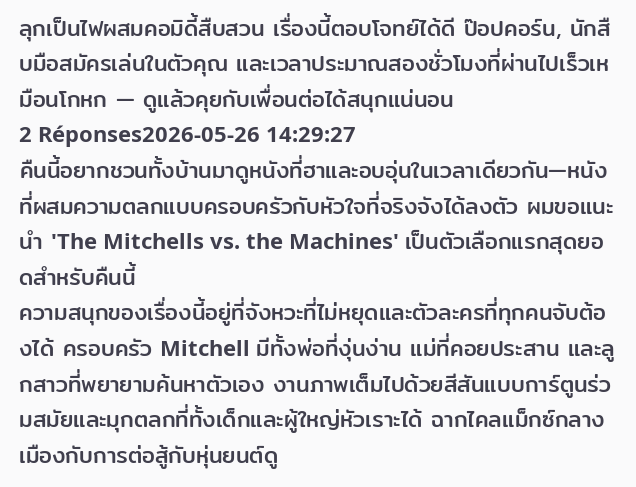ลุกเป็นไฟผสมคอมิดี้สืบสวน เรื่องนี้ตอบโจทย์ได้ดี ป๊อปคอร์น, นักสืบมือสมัครเล่นในตัวคุณ และเวลาประมาณสองชั่วโมงที่ผ่านไปเร็วเหมือนโกหก — ดูแล้วคุยกับเพื่อนต่อได้สนุกแน่นอน
2 Réponses2026-05-26 14:29:27
คืนนี้อยากชวนทั้งบ้านมาดูหนังที่ฮาและอบอุ่นในเวลาเดียวกัน—หนังที่ผสมความตลกแบบครอบครัวกับหัวใจที่จริงจังได้ลงตัว ผมขอแนะนำ 'The Mitchells vs. the Machines' เป็นตัวเลือกแรกสุดยอดสำหรับคืนนี้
ความสนุกของเรื่องนี้อยู่ที่จังหวะที่ไม่หยุดและตัวละครที่ทุกคนจับต้องได้ ครอบครัว Mitchell มีทั้งพ่อที่งุ่นง่าน แม่ที่คอยประสาน และลูกสาวที่พยายามค้นหาตัวเอง งานภาพเต็มไปด้วยสีสันแบบการ์ตูนร่วมสมัยและมุกตลกที่ทั้งเด็กและผู้ใหญ่หัวเราะได้ ฉากไคลแม็กซ์กลางเมืองกับการต่อสู้กับหุ่นยนต์ดู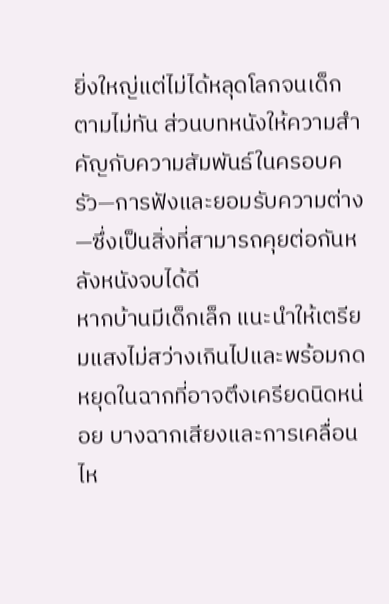ยิ่งใหญ่แต่ไม่ได้หลุดโลกจนเด็กตามไม่ทัน ส่วนบทหนังให้ความสำคัญกับความสัมพันธ์ในครอบครัว—การฟังและยอมรับความต่าง—ซึ่งเป็นสิ่งที่สามารถคุยต่อกันหลังหนังจบได้ดี
หากบ้านมีเด็กเล็ก แนะนำให้เตรียมแสงไม่สว่างเกินไปและพร้อมกดหยุดในฉากที่อาจตึงเครียดนิดหน่อย บางฉากเสียงและการเคลื่อนไห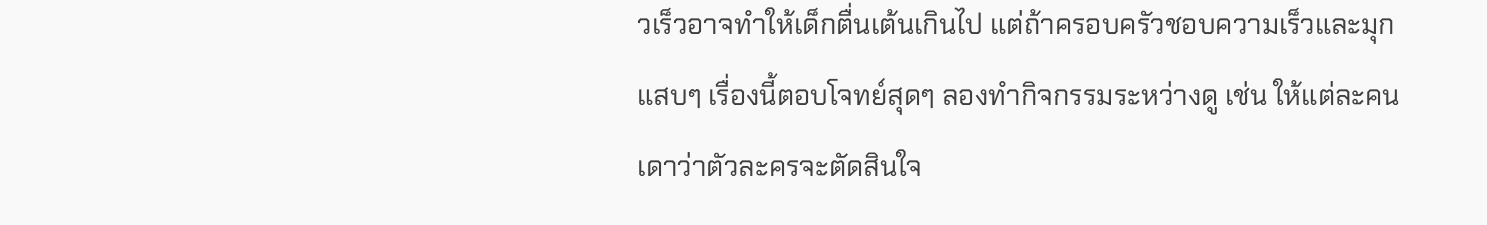วเร็วอาจทำให้เด็กตื่นเต้นเกินไป แต่ถ้าครอบครัวชอบความเร็วและมุกแสบๆ เรื่องนี้ตอบโจทย์สุดๆ ลองทำกิจกรรมระหว่างดู เช่น ให้แต่ละคนเดาว่าตัวละครจะตัดสินใจ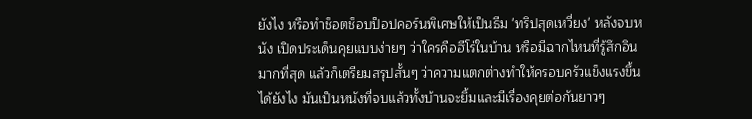ยังไง หรือทำช็อตช็อบป็อปคอร์นพิเศษให้เป็นธีม 'ทริปสุดเหวี่ยง' หลังจบหนัง เปิดประเด็นคุยแบบง่ายๆ ว่าใครคือฮีโร่ในบ้าน หรือมีฉากไหนที่รู้สึกอินมากที่สุด แล้วก็เตรียมสรุปสั้นๆ ว่าความแตกต่างทำให้ครอบครัวแข็งแรงขึ้นได้ยังไง มันเป็นหนังที่จบแล้วทั้งบ้านจะยิ้มและมีเรื่องคุยต่อกันยาวๆ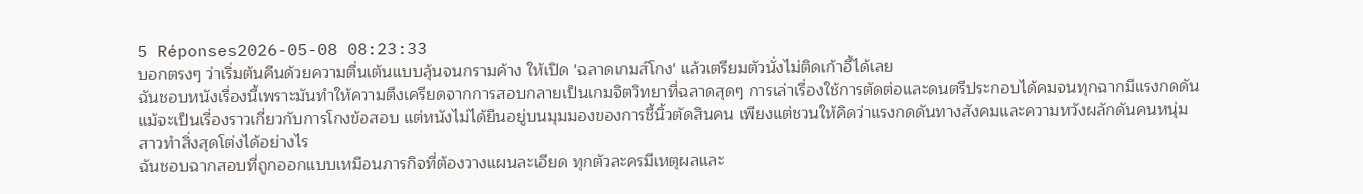5 Réponses2026-05-08 08:23:33
บอกตรงๆ ว่าเริ่มต้นคืนด้วยความตื่นเต้นแบบลุ้นจนกรามค้าง ให้เปิด 'ฉลาดเกมส์โกง' แล้วเตรียมตัวนั่งไม่ติดเก้าอี้ได้เลย
ฉันชอบหนังเรื่องนี้เพราะมันทำให้ความตึงเครียดจากการสอบกลายเป็นเกมจิตวิทยาที่ฉลาดสุดๆ การเล่าเรื่องใช้การตัดต่อและดนตรีประกอบได้คมจนทุกฉากมีแรงกดดัน แม้จะเป็นเรื่องราวเกี่ยวกับการโกงข้อสอบ แต่หนังไม่ได้ยืนอยู่บนมุมมองของการชี้นิ้วตัดสินคน เพียงแต่ชวนให้คิดว่าแรงกดดันทางสังคมและความหวังผลักดันคนหนุ่มสาวทำสิ่งสุดโต่งได้อย่างไร
ฉันชอบฉากสอบที่ถูกออกแบบเหมือนภารกิจที่ต้องวางแผนละเอียด ทุกตัวละครมีเหตุผลและ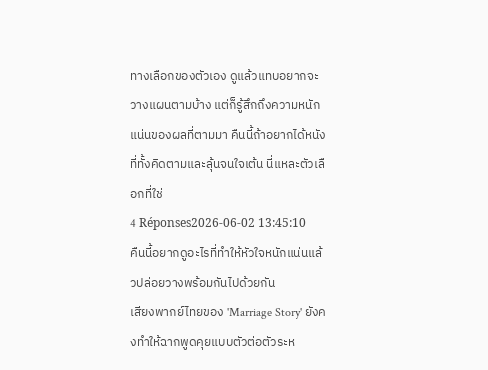ทางเลือกของตัวเอง ดูแล้วแทบอยากจะวางแผนตามบ้าง แต่ก็รู้สึกถึงความหนักแน่นของผลที่ตามมา คืนนี้ถ้าอยากได้หนังที่ทั้งคิดตามและลุ้นจนใจเต้น นี่แหละตัวเลือกที่ใช่
4 Réponses2026-06-02 13:45:10
คืนนี้อยากดูอะไรที่ทำให้หัวใจหนักแน่นแล้วปล่อยวางพร้อมกันไปด้วยกัน
เสียงพากย์ไทยของ 'Marriage Story' ยังคงทำให้ฉากพูดคุยแบบตัวต่อตัวระห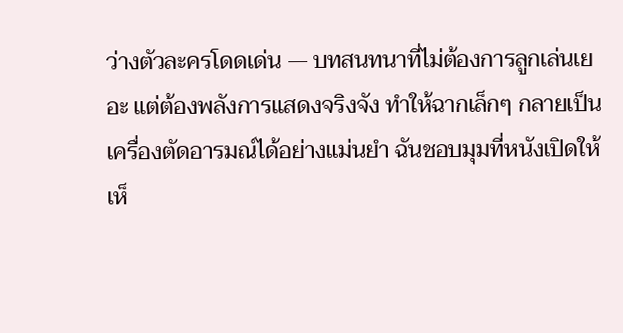ว่างตัวละครโดดเด่น — บทสนทนาที่ไม่ต้องการลูกเล่นเยอะ แต่ต้องพลังการแสดงจริงจัง ทำให้ฉากเล็กๆ กลายเป็นเครื่องตัดอารมณ์ได้อย่างแม่นยำ ฉันชอบมุมที่หนังเปิดให้เห็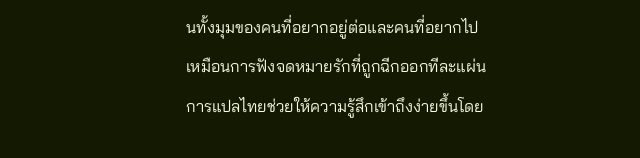นทั้งมุมของคนที่อยากอยู่ต่อและคนที่อยากไป เหมือนการฟังจดหมายรักที่ถูกฉีกออกทีละแผ่น การแปลไทยช่วยให้ความรู้สึกเข้าถึงง่ายขึ้นโดย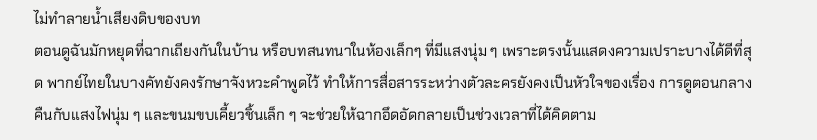ไม่ทำลายน้ำเสียงดิบของบท
ตอนดูฉันมักหยุดที่ฉากเถียงกันในบ้าน หรือบทสนทนาในห้องเล็กๆ ที่มีแสงนุ่ม ๆ เพราะตรงนั้นแสดงความเปราะบางได้ดีที่สุด พากย์ไทยในบางคัทยังคงรักษาจังหวะคำพูดไว้ ทำให้การสื่อสารระหว่างตัวละครยังคงเป็นหัวใจของเรื่อง การดูตอนกลางคืนกับแสงไฟนุ่ม ๆ และขนมขบเคี้ยวชิ้นเล็ก ๆ จะช่วยให้ฉากอึดอัดกลายเป็นช่วงเวลาที่ได้คิดตาม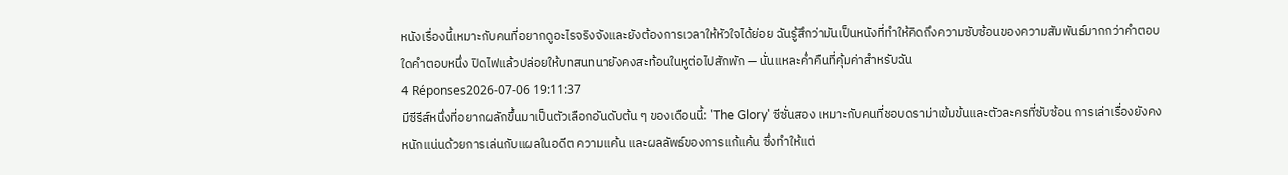หนังเรื่องนี้เหมาะกับคนที่อยากดูอะไรจริงจังและยังต้องการเวลาให้หัวใจได้ย่อย ฉันรู้สึกว่ามันเป็นหนังที่ทำให้คิดถึงความซับซ้อนของความสัมพันธ์มากกว่าคำตอบใดคำตอบหนึ่ง ปิดไฟแล้วปล่อยให้บทสนทนายังคงสะท้อนในหูต่อไปสักพัก — นั่นแหละค่ำคืนที่คุ้มค่าสำหรับฉัน
4 Réponses2026-07-06 19:11:37
มีซีรีส์หนึ่งที่อยากผลักขึ้นมาเป็นตัวเลือกอันดับต้น ๆ ของเดือนนี้: 'The Glory' ซีซั่นสอง เหมาะกับคนที่ชอบดราม่าเข้มข้นและตัวละครที่ซับซ้อน การเล่าเรื่องยังคงหนักแน่นด้วยการเล่นกับแผลในอดีต ความแค้น และผลลัพธ์ของการแก้แค้น ซึ่งทำให้แต่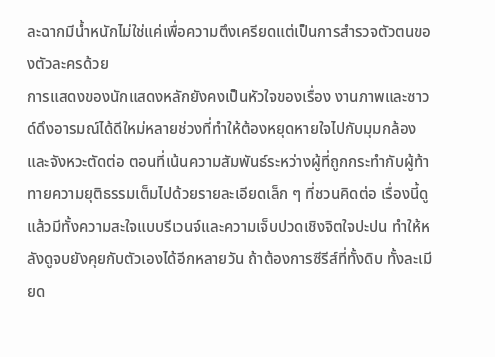ละฉากมีน้ำหนักไม่ใช่แค่เพื่อความตึงเครียดแต่เป็นการสำรวจตัวตนของตัวละครด้วย
การแสดงของนักแสดงหลักยังคงเป็นหัวใจของเรื่อง งานภาพและซาวด์ดึงอารมณ์ได้ดีใหม่หลายช่วงที่ทำให้ต้องหยุดหายใจไปกับมุมกล้องและจังหวะตัดต่อ ตอนที่เน้นความสัมพันธ์ระหว่างผู้ที่ถูกกระทำกับผู้ท้าทายความยุติธรรมเต็มไปด้วยรายละเอียดเล็ก ๆ ที่ชวนคิดต่อ เรื่องนี้ดูแล้วมีทั้งความสะใจแบบรีเวนจ์และความเจ็บปวดเชิงจิตใจปะปน ทำให้หลังดูจบยังคุยกับตัวเองได้อีกหลายวัน ถ้าต้องการซีรีส์ที่ทั้งดิบ ทั้งละเมียด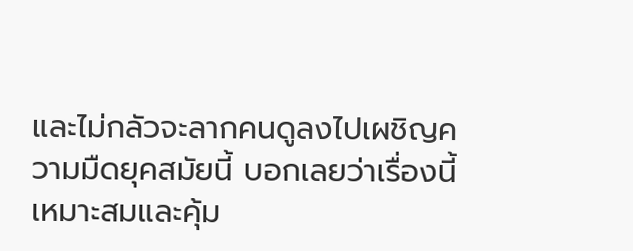และไม่กลัวจะลากคนดูลงไปเผชิญความมืดยุคสมัยนี้ บอกเลยว่าเรื่องนี้เหมาะสมและคุ้ม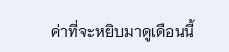ค่าที่จะหยิบมาดูเดือนนี้